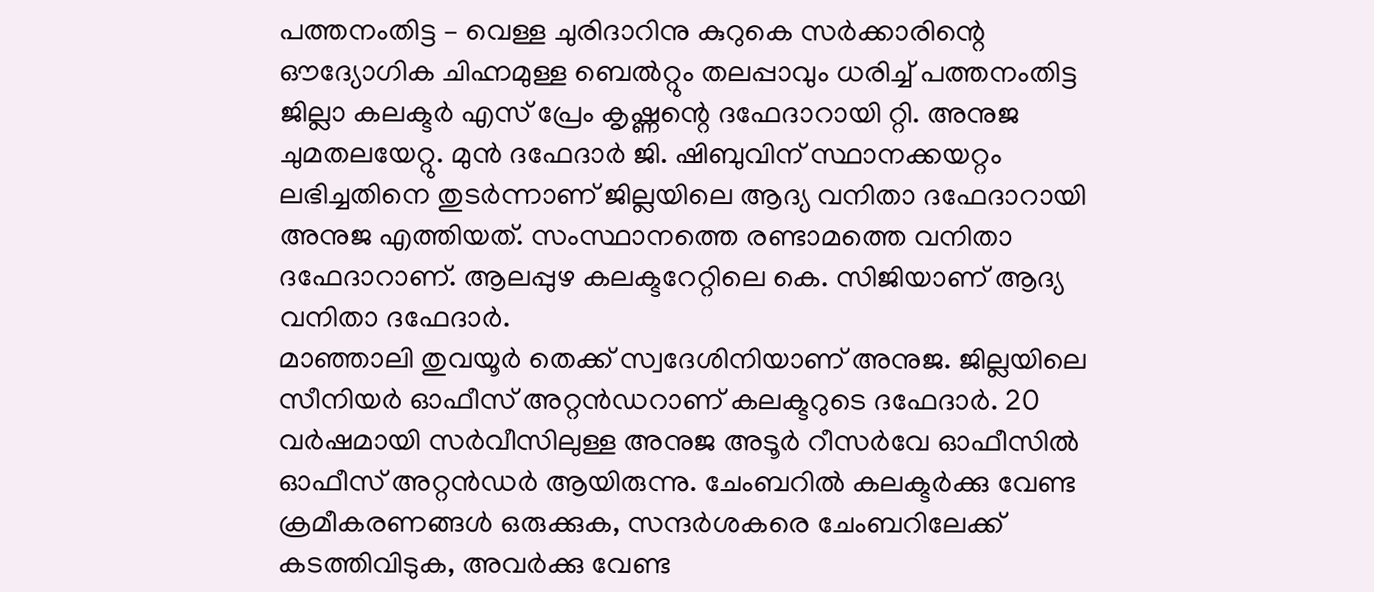പത്തനംതിട്ട – വെള്ള ചുരിദാറിനു കുറുകെ സർക്കാരിന്റെ ഔദ്യോഗിക ചിഹ്നമുള്ള ബെൽറ്റും തലപ്പാവും ധരിച്ച് പത്തനംതിട്ട ജില്ലാ കലക്ടർ എസ് പ്രേം കൃഷ്ണന്റെ ദഫേദാറായി റ്റി. അനുജ ചുമതലയേറ്റു. മുൻ ദഫേദാർ ജി. ഷിബുവിന് സ്ഥാനക്കയറ്റം ലഭിച്ചതിനെ തുടർന്നാണ് ജില്ലയിലെ ആദ്യ വനിതാ ദഫേദാറായി അനുജ എത്തിയത്. സംസ്ഥാനത്തെ രണ്ടാമത്തെ വനിതാ ദഫേദാറാണ്. ആലപ്പുഴ കലക്ടറേറ്റിലെ കെ. സിജിയാണ് ആദ്യ വനിതാ ദഫേദാർ.
മാഞ്ഞാലി തുവയൂർ തെക്ക് സ്വദേശിനിയാണ് അനുജ. ജില്ലയിലെ സീനിയർ ഓഫീസ് അറ്റൻഡറാണ് കലക്ടറുടെ ദഫേദാർ. 20 വർഷമായി സർവീസിലുള്ള അനുജ അടൂർ റീസർവേ ഓഫീസിൽ ഓഫീസ് അറ്റൻഡർ ആയിരുന്നു. ചേംബറിൽ കലക്ടർക്കു വേണ്ട ക്രമീകരണങ്ങൾ ഒരുക്കുക, സന്ദർശകരെ ചേംബറിലേക്ക് കടത്തിവിടുക, അവർക്കു വേണ്ട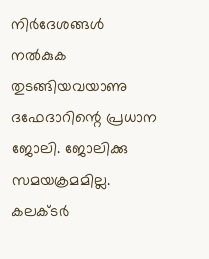നിർദേശങ്ങൾ നൽകുക തുടങ്ങിയവയാണു ദഫേദാറിന്റെ പ്രധാന ജോലി. ജോലിക്കു സമയക്രമമില്ല. കലക്ടർ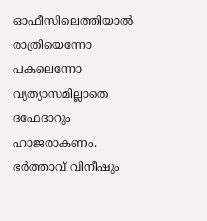ഓഫീസിലെത്തിയാൽ രാത്രിയെന്നോ പകലെന്നോ വ്യത്യാസമില്ലാതെ ദഫേദാറും ഹാജരാകണം. ഭർത്താവ് വിനീഷും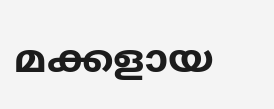മക്കളായ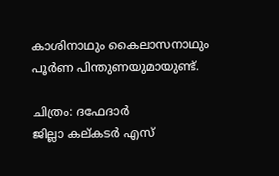കാശിനാഥും കൈലാസനാഥും പൂർണ പിന്തുണയുമായുണ്ട്.

ചിത്രം: ദഫേദാർ
ജില്ലാ കല്കടർ എസ്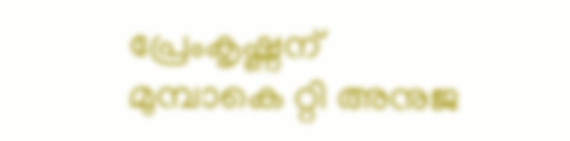പ്രേംകൃഷ്ണന് മുമ്പാകെ റ്റി അനുജ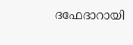ദഫേദാറായി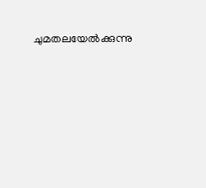ചുമതലയേൽക്കുന്നു